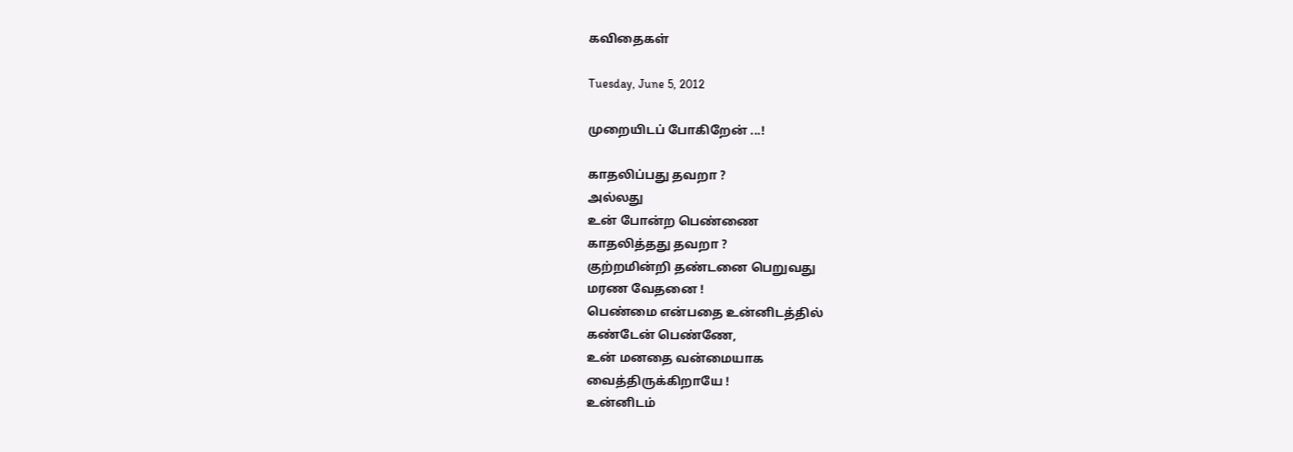கவிதைகள்

Tuesday, June 5, 2012

முறையிடப் போகிறேன் ...!

காதலிப்பது தவறா ?
அல்லது
உன் போன்ற பெண்ணை
காதலித்தது தவறா ?
குற்றமின்றி தண்டனை பெறுவது
மரண வேதனை !
பெண்மை என்பதை உன்னிடத்தில்
கண்டேன் பெண்ணே,
உன் மனதை வன்மையாக
வைத்திருக்கிறாயே !
உன்னிடம்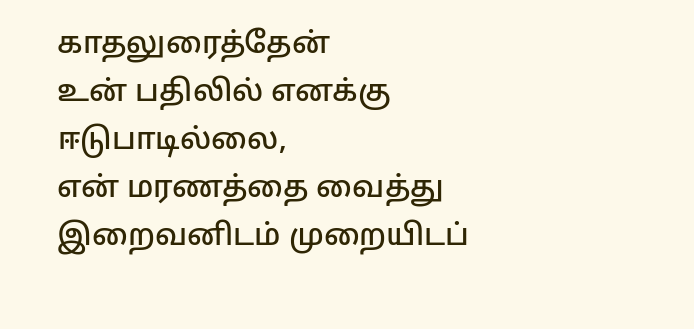காதலுரைத்தேன்
உன் பதிலில் எனக்கு
ஈடுபாடில்லை,
என் மரணத்தை வைத்து
இறைவனிடம் முறையிடப்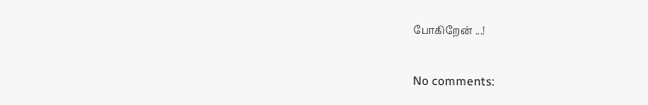போகிறேன் ...!

No comments: